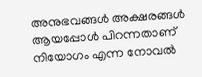അനുഭവങ്ങൾ അക്ഷരങ്ങൾ ആയപ്പോൾ പിറന്നതാണ് നിയോഗം എന്ന നോവൽ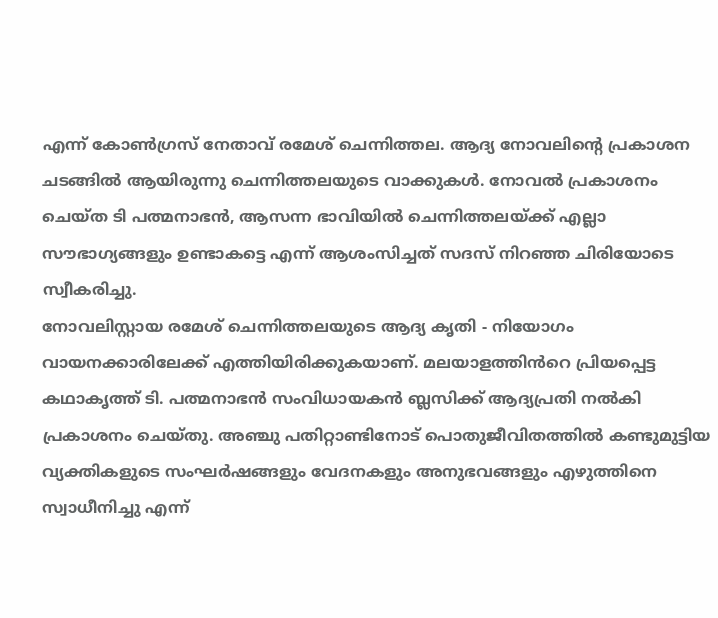എന്ന് കോൺഗ്രസ് നേതാവ് രമേശ് ചെന്നിത്തല. ആദ്യ നോവലിന്റെ പ്രകാശന ചടങ്ങിൽ ആയിരുന്നു ചെന്നിത്തലയുടെ വാക്കുകൾ. നോവൽ പ്രകാശനം ചെയ്ത ടി പത്മനാഭൻ, ആസന്ന ഭാവിയിൽ ചെന്നിത്തലയ്ക്ക് എല്ലാ സൗഭാഗ്യങ്ങളും ഉണ്ടാകട്ടെ എന്ന് ആശംസിച്ചത് സദസ് നിറഞ്ഞ ചിരിയോടെ സ്വീകരിച്ചു.
നോവലിസ്റ്റായ രമേശ് ചെന്നിത്തലയുടെ ആദ്യ കൃതി - നിയോഗം വായനക്കാരിലേക്ക് എത്തിയിരിക്കുകയാണ്. മലയാളത്തിൻറെ പ്രിയപ്പെട്ട കഥാകൃത്ത് ടി. പത്മനാഭൻ സംവിധായകൻ ബ്ലസിക്ക് ആദ്യപ്രതി നൽകി പ്രകാശനം ചെയ്തു. അഞ്ചു പതിറ്റാണ്ടിനോട് പൊതുജീവിതത്തിൽ കണ്ടുമുട്ടിയ വ്യക്തികളുടെ സംഘർഷങ്ങളും വേദനകളും അനുഭവങ്ങളും എഴുത്തിനെ സ്വാധീനിച്ചു എന്ന്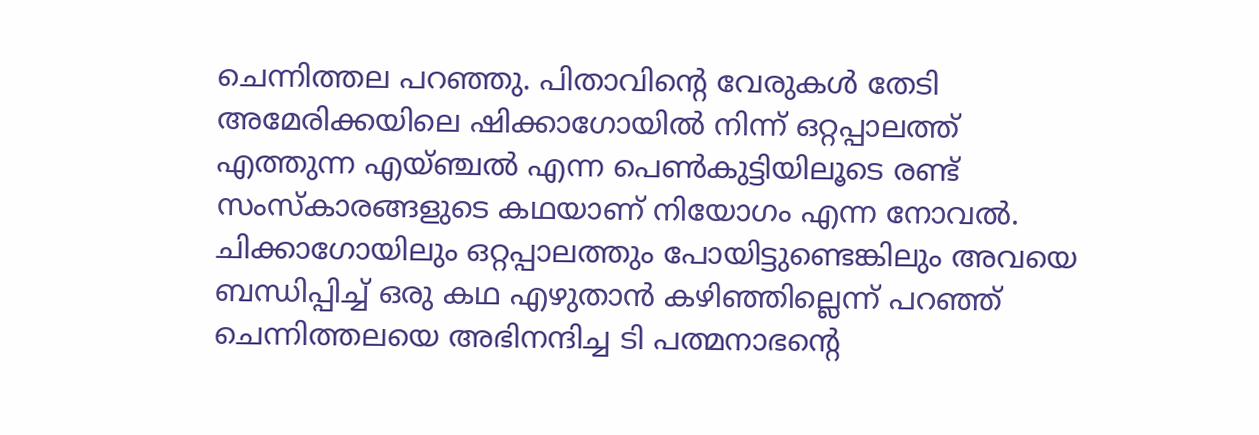ചെന്നിത്തല പറഞ്ഞു. പിതാവിന്റെ വേരുകൾ തേടി അമേരിക്കയിലെ ഷിക്കാഗോയിൽ നിന്ന് ഒറ്റപ്പാലത്ത് എത്തുന്ന എയ്ഞ്ചൽ എന്ന പെൺകുട്ടിയിലൂടെ രണ്ട് സംസ്കാരങ്ങളുടെ കഥയാണ് നിയോഗം എന്ന നോവൽ.
ചിക്കാഗോയിലും ഒറ്റപ്പാലത്തും പോയിട്ടുണ്ടെങ്കിലും അവയെ ബന്ധിപ്പിച്ച് ഒരു കഥ എഴുതാൻ കഴിഞ്ഞില്ലെന്ന് പറഞ്ഞ് ചെന്നിത്തലയെ അഭിനന്ദിച്ച ടി പത്മനാഭൻ്റെ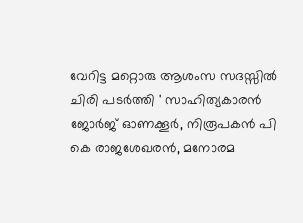വേറിട്ട മറ്റൊരു ആശംസ സദസ്സിൽ ചിരി പടർത്തി ' സാഹിത്യകാരൻ ജോർജ് ഓണക്കൂർ, നിരൂപകൻ പി കെ രാജശേഖരൻ, മനോരമ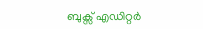ബുക്സ് എഡിറ്റർ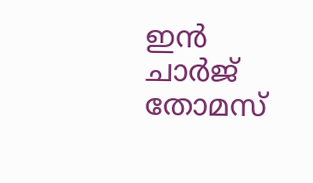ഇൻ ചാർജ് തോമസ്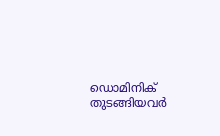ഡൊമിനിക് തുടങ്ങിയവർ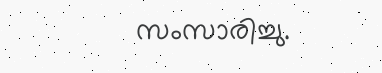സംസാരിച്ചു.